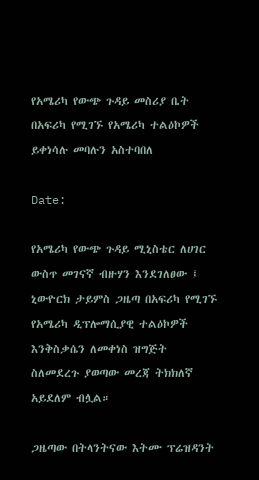የአሜሪካ የውጭ ጉዳይ መስሪያ ቤት በአፍሪካ የሚገኙ የአሜሪካ ተልዕኮዎች ይቀነሳሉ መባሉን አስተባበለ

Date:

የአሜሪካ የውጭ ጉዳይ ሚኒስቴር ለሀገር ውስጥ መገናኛ ብዙሃን እንደገለፀው ፤ ኒውዮርክ ታይምስ ጋዜጣ በአፍሪካ የሚገኙ የአሜሪካ ዲፕሎማሲያዊ ተልዕኮዎች እንቅስቃሴን ለመቀነስ ዝግጅት ስለመደረጉ ያወጣው መረጃ ትክክለኛ አይደለም ብሏል።

ጋዜጣው በትላንትናው እትሙ ፕሬዝዳንት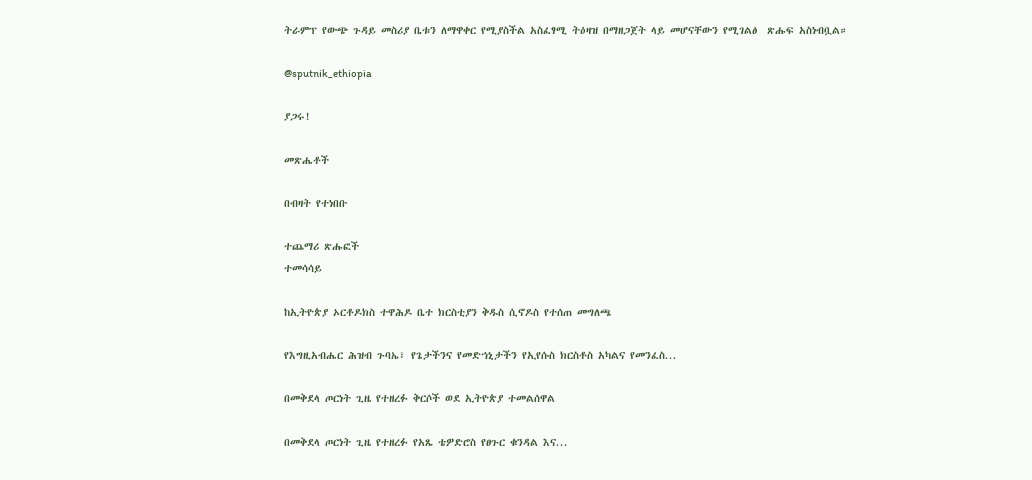ትራምፕ የውጭ ጉዳይ መስሪያ ቤቱን ለማዋቀር የሚያስችል አስፈፃሚ ትዕዛዝ በማዘጋጀት ላይ መሆናቸውን የሚገልፅ  ጽሑፍ አስነብቧል።

@sputnik_ethiopia

ያጋሩ!

መጽሔቶች

በብዛት የተነበቡ

ተጨማሪ ጽሑፎች
ተመሳሳይ

ከኢትዮጵያ ኦርቶዶክስ ተዋሕዶ ቤተ ክርስቲያን ቅዱስ ሲኖዶስ የተሰጠ መግለጫ

የእግዚአብሔር ሕዝብ ጉባኤ፣ የጌታችንና የመድኀኒታችን የኢየሱስ ክርስቶስ አካልና የመንፈስ...

በመቅደላ ጦርነት ጊዜ የተዘረፉ ቅርሶች ወደ ኢትዮጵያ ተመልሰዋል

በመቅደላ ጦርነት ጊዜ የተዘረፉ የአጼ ቴዎድሮስ የፀጉር ቁንዳል እና...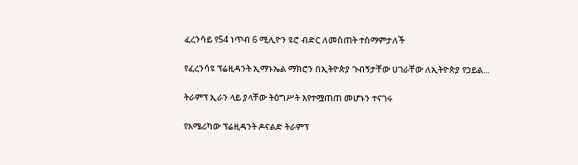ፈረንሳይ የ54 ነጥብ 6 ሚሊዮን ዩሮ ብድር ለመስጠት ተስማምታለች

የፈረንሳዩ ፕሬዚዳንት ኢማኑኤል ማክሮን በኢትዮጵያ ጉብኝታቸው ሀገራቸው ለኢትዮጵያ የኃይል...

ትራምፕ ኢራን ላይ ያላቸው ትዕግሥት እየተሟጠጠ መሆኑን ተናገሩ

የአሜሪካው ፕሬዚዳንት ዶናልድ ትራምፕ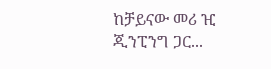ከቻይናው መሪ ዢ ጂንፒንግ ጋር...